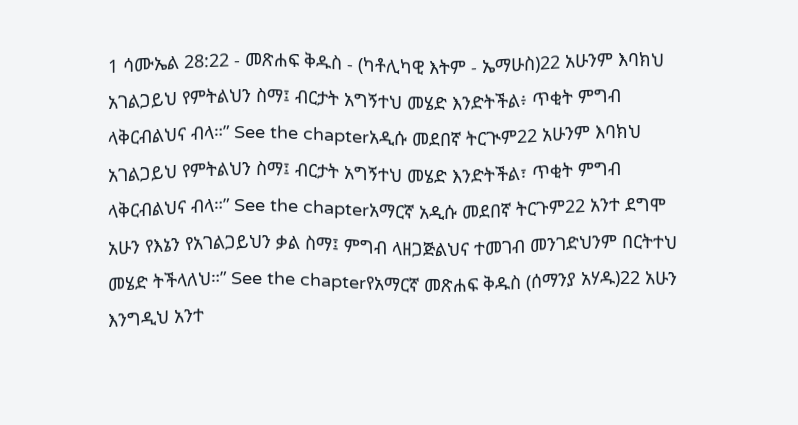1 ሳሙኤል 28:22 - መጽሐፍ ቅዱስ - (ካቶሊካዊ እትም - ኤማሁስ)22 አሁንም እባክህ አገልጋይህ የምትልህን ስማ፤ ብርታት አግኝተህ መሄድ እንድትችል፥ ጥቂት ምግብ ላቅርብልህና ብላ።” See the chapterአዲሱ መደበኛ ትርጒም22 አሁንም እባክህ አገልጋይህ የምትልህን ስማ፤ ብርታት አግኝተህ መሄድ እንድትችል፣ ጥቂት ምግብ ላቅርብልህና ብላ።” See the chapterአማርኛ አዲሱ መደበኛ ትርጉም22 አንተ ደግሞ አሁን የእኔን የአገልጋይህን ቃል ስማ፤ ምግብ ላዘጋጅልህና ተመገብ መንገድህንም በርትተህ መሄድ ትችላለህ።” See the chapterየአማርኛ መጽሐፍ ቅዱስ (ሰማንያ አሃዱ)22 አሁን እንግዲህ አንተ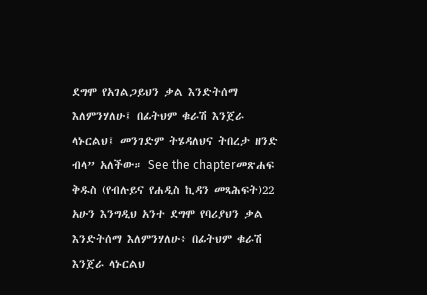ደግሞ የአገልጋይህን ቃል እንድትሰማ እለምንሃለሁ፤ በፊትህም ቁራሽ እንጀራ ላኑርልህ፤ መንገድም ትሄዳለህና ትበረታ ዘንድ ብላ” አለችው። See the chapterመጽሐፍ ቅዱስ (የብሉይና የሐዲስ ኪዳን መጻሕፍት)22 አሁን እንግዲህ አንተ ደግሞ የባሪያህን ቃል እንድትሰማ እለምንሃለሁ፥ በፊትህም ቁራሽ እንጀራ ላኑርልህ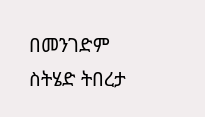በመንገድም ስትሄድ ትበረታ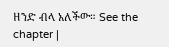ዘንድ ብላ አለችው። See the chapter |